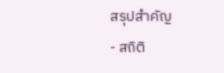สรุปสำคัญ
- สถิติ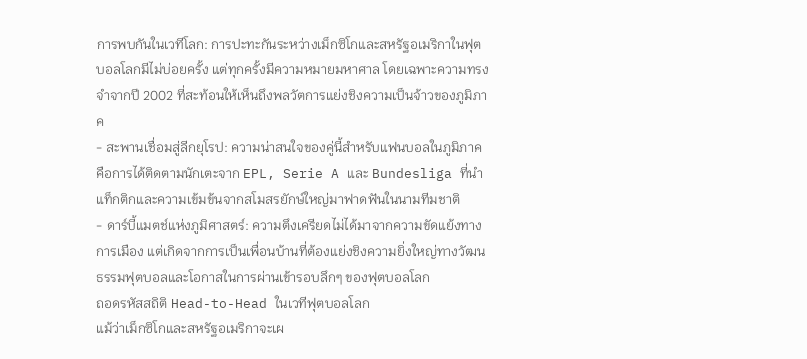การพบกันในเวทีโลก: การปะทะกันระหว่างเม็กซิโกและสหรัฐอเมริกาในฟุตบอลโลกมีไม่บ่อยครั้ง แต่ทุกครั้งมีความหมายมหาศาล โดยเฉพาะความทรงจำจากปี 2002 ที่สะท้อนให้เห็นถึงพลวัตการแย่งชิงความเป็นจ้าวของภูมิภาค
- สะพานเชื่อมสู่ลีกยุโรป: ความน่าสนใจของคู่นี้สำหรับแฟนบอลในภูมิภาคคือการได้ติดตามนักเตะจาก EPL, Serie A และ Bundesliga ที่นำแท็กติกและความเข้มข้นจากสโมสรยักษ์ใหญ่มาฟาดฟันในนามทีมชาติ
- ดาร์บี้แมตช์แห่งภูมิศาสตร์: ความตึงเครียดไม่ได้มาจากความขัดแย้งทางการเมือง แต่เกิดจากการเป็นเพื่อนบ้านที่ต้องแย่งชิงความยิ่งใหญ่ทางวัฒนธรรมฟุตบอลและโอกาสในการผ่านเข้ารอบลึกๆ ของฟุตบอลโลก
ถอดรหัสสถิติ Head-to-Head ในเวทีฟุตบอลโลก
แม้ว่าเม็กซิโกและสหรัฐอเมริกาจะเผ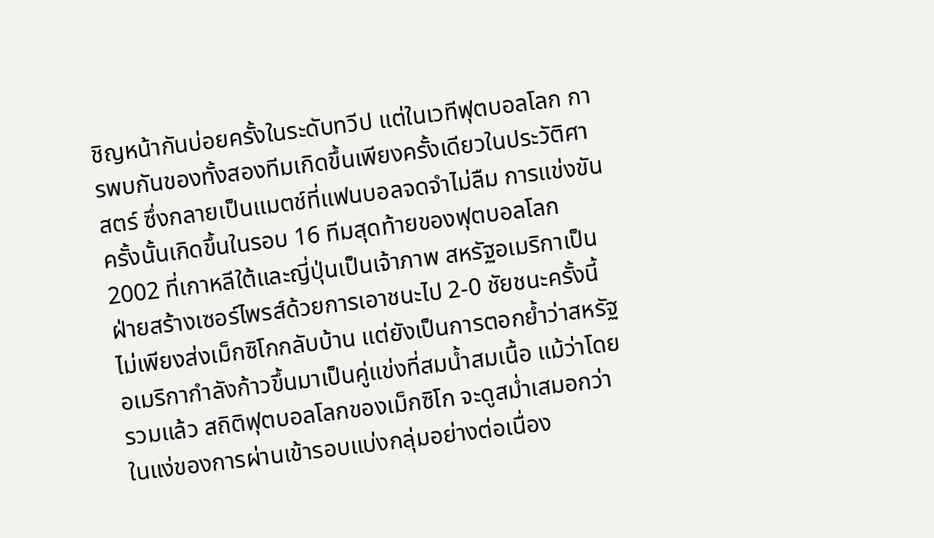ชิญหน้ากันบ่อยครั้งในระดับทวีป แต่ในเวทีฟุตบอลโลก การพบกันของทั้งสองทีมเกิดขึ้นเพียงครั้งเดียวในประวัติศาสตร์ ซึ่งกลายเป็นแมตช์ที่แฟนบอลจดจำไม่ลืม การแข่งขันครั้งนั้นเกิดขึ้นในรอบ 16 ทีมสุดท้ายของฟุตบอลโลก 2002 ที่เกาหลีใต้และญี่ปุ่นเป็นเจ้าภาพ สหรัฐอเมริกาเป็นฝ่ายสร้างเซอร์ไพรส์ด้วยการเอาชนะไป 2-0 ชัยชนะครั้งนี้ไม่เพียงส่งเม็กซิโกกลับบ้าน แต่ยังเป็นการตอกย้ำว่าสหรัฐอเมริกากำลังก้าวขึ้นมาเป็นคู่แข่งที่สมน้ำสมเนื้อ แม้ว่าโดยรวมแล้ว สถิติฟุตบอลโลกของเม็กซิโก จะดูสม่ำเสมอกว่าในแง่ของการผ่านเข้ารอบแบ่งกลุ่มอย่างต่อเนื่อง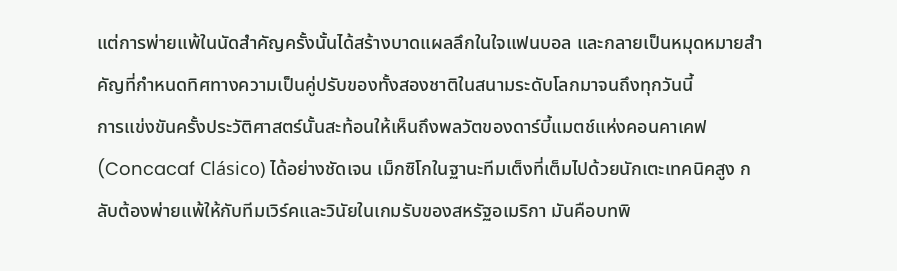แต่การพ่ายแพ้ในนัดสำคัญครั้งนั้นได้สร้างบาดแผลลึกในใจแฟนบอล และกลายเป็นหมุดหมายสำคัญที่กำหนดทิศทางความเป็นคู่ปรับของทั้งสองชาติในสนามระดับโลกมาจนถึงทุกวันนี้
การแข่งขันครั้งประวัติศาสตร์นั้นสะท้อนให้เห็นถึงพลวัตของดาร์บี้แมตช์แห่งคอนคาเคฟ (Concacaf Clásico) ได้อย่างชัดเจน เม็กซิโกในฐานะทีมเต็งที่เต็มไปด้วยนักเตะเทคนิคสูง กลับต้องพ่ายแพ้ให้กับทีมเวิร์คและวินัยในเกมรับของสหรัฐอเมริกา มันคือบทพิ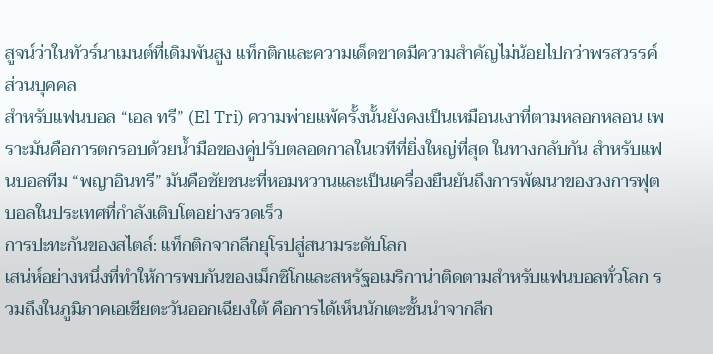สูจน์ว่าในทัวร์นาเมนต์ที่เดิมพันสูง แท็กติกและความเด็ดขาดมีความสำคัญไม่น้อยไปกว่าพรสวรรค์ส่วนบุคคล
สำหรับแฟนบอล “เอล ทรี” (El Tri) ความพ่ายแพ้ครั้งนั้นยังคงเป็นเหมือนเงาที่ตามหลอกหลอน เพราะมันคือการตกรอบด้วยน้ำมือของคู่ปรับตลอดกาลในเวทีที่ยิ่งใหญ่ที่สุด ในทางกลับกัน สำหรับแฟนบอลทีม “พญาอินทรี” มันคือชัยชนะที่หอมหวานและเป็นเครื่องยืนยันถึงการพัฒนาของวงการฟุตบอลในประเทศที่กำลังเติบโตอย่างรวดเร็ว
การปะทะกันของสไตล์: แท็กติกจากลีกยุโรปสู่สนามระดับโลก
เสน่ห์อย่างหนึ่งที่ทำให้การพบกันของเม็กซิโกและสหรัฐอเมริกาน่าติดตามสำหรับแฟนบอลทั่วโลก รวมถึงในภูมิภาคเอเชียตะวันออกเฉียงใต้ คือการได้เห็นนักเตะชั้นนำจากลีก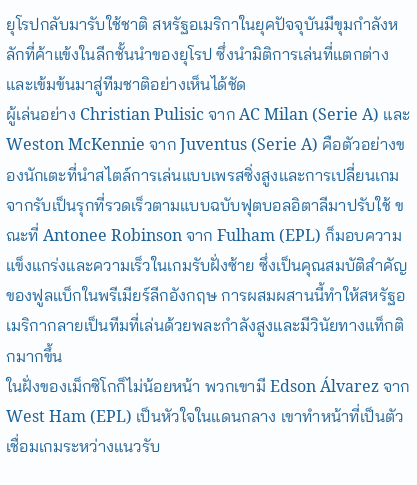ยุโรปกลับมารับใช้ชาติ สหรัฐอเมริกาในยุคปัจจุบันมีขุมกำลังหลักที่ค้าแข้งในลีกชั้นนำของยุโรป ซึ่งนำมิติการเล่นที่แตกต่างและเข้มข้นมาสู่ทีมชาติอย่างเห็นได้ชัด
ผู้เล่นอย่าง Christian Pulisic จาก AC Milan (Serie A) และ Weston McKennie จาก Juventus (Serie A) คือตัวอย่างของนักเตะที่นำสไตล์การเล่นแบบเพรสซิ่งสูงและการเปลี่ยนเกมจากรับเป็นรุกที่รวดเร็วตามแบบฉบับฟุตบอลอิตาลีมาปรับใช้ ขณะที่ Antonee Robinson จาก Fulham (EPL) ก็มอบความแข็งแกร่งและความเร็วในเกมรับฝั่งซ้าย ซึ่งเป็นคุณสมบัติสำคัญของฟูลแบ็กในพรีเมียร์ลีกอังกฤษ การผสมผสานนี้ทำให้สหรัฐอเมริกากลายเป็นทีมที่เล่นด้วยพละกำลังสูงและมีวินัยทางแท็กติกมากขึ้น
ในฝั่งของเม็กซิโกก็ไม่น้อยหน้า พวกเขามี Edson Álvarez จาก West Ham (EPL) เป็นหัวใจในแดนกลาง เขาทำหน้าที่เป็นตัวเชื่อมเกมระหว่างแนวรับ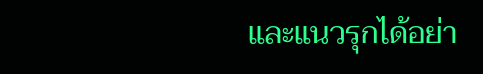และแนวรุกได้อย่า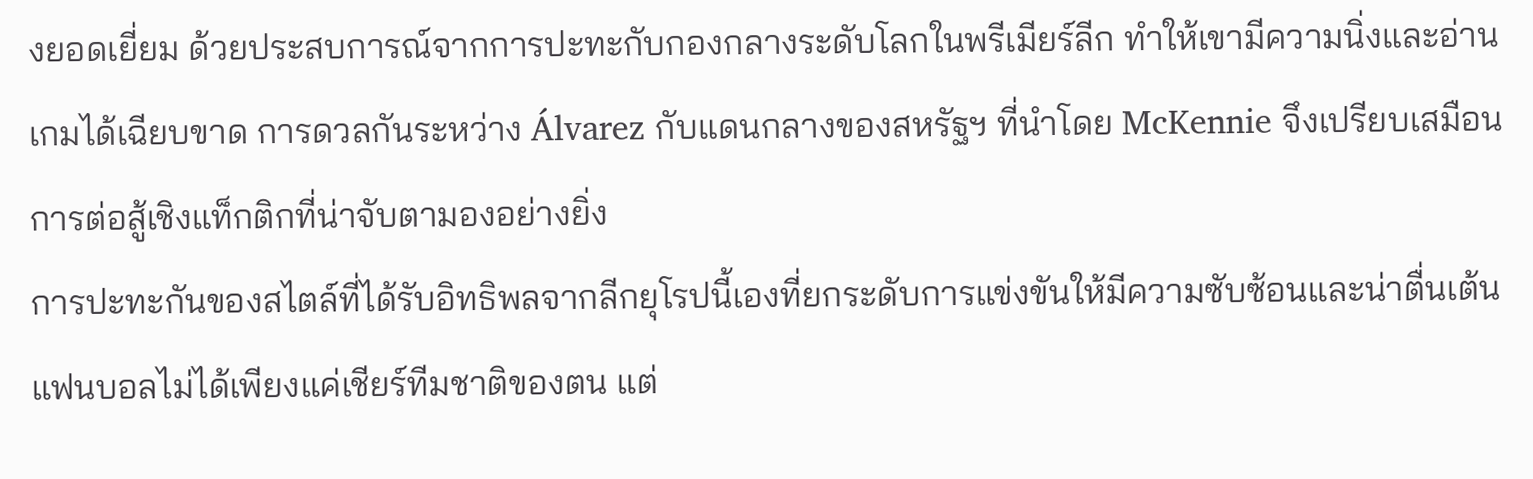งยอดเยี่ยม ด้วยประสบการณ์จากการปะทะกับกองกลางระดับโลกในพรีเมียร์ลีก ทำให้เขามีความนิ่งและอ่านเกมได้เฉียบขาด การดวลกันระหว่าง Álvarez กับแดนกลางของสหรัฐฯ ที่นำโดย McKennie จึงเปรียบเสมือนการต่อสู้เชิงแท็กติกที่น่าจับตามองอย่างยิ่ง
การปะทะกันของสไตล์ที่ได้รับอิทธิพลจากลีกยุโรปนี้เองที่ยกระดับการแข่งขันให้มีความซับซ้อนและน่าตื่นเต้น แฟนบอลไม่ได้เพียงแค่เชียร์ทีมชาติของตน แต่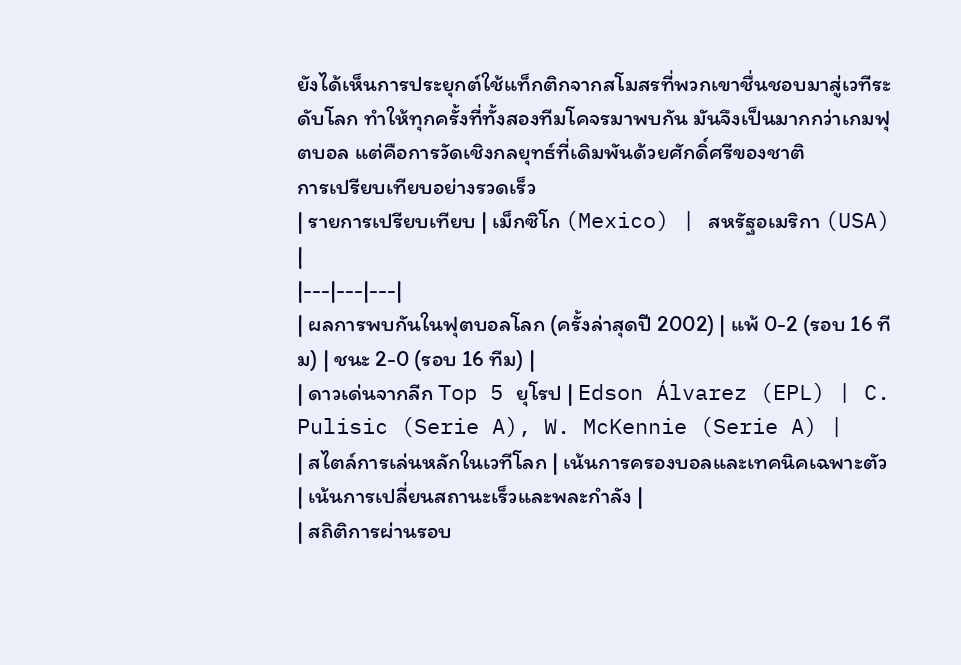ยังได้เห็นการประยุกต์ใช้แท็กติกจากสโมสรที่พวกเขาชื่นชอบมาสู่เวทีระดับโลก ทำให้ทุกครั้งที่ทั้งสองทีมโคจรมาพบกัน มันจึงเป็นมากกว่าเกมฟุตบอล แต่คือการวัดเชิงกลยุทธ์ที่เดิมพันด้วยศักดิ์ศรีของชาติ
การเปรียบเทียบอย่างรวดเร็ว
| รายการเปรียบเทียบ | เม็กซิโก (Mexico) | สหรัฐอเมริกา (USA) |
|---|---|---|
| ผลการพบกันในฟุตบอลโลก (ครั้งล่าสุดปี 2002) | แพ้ 0-2 (รอบ 16 ทีม) | ชนะ 2-0 (รอบ 16 ทีม) |
| ดาวเด่นจากลีก Top 5 ยุโรป | Edson Álvarez (EPL) | C. Pulisic (Serie A), W. McKennie (Serie A) |
| สไตล์การเล่นหลักในเวทีโลก | เน้นการครองบอลและเทคนิคเฉพาะตัว | เน้นการเปลี่ยนสถานะเร็วและพละกำลัง |
| สถิติการผ่านรอบ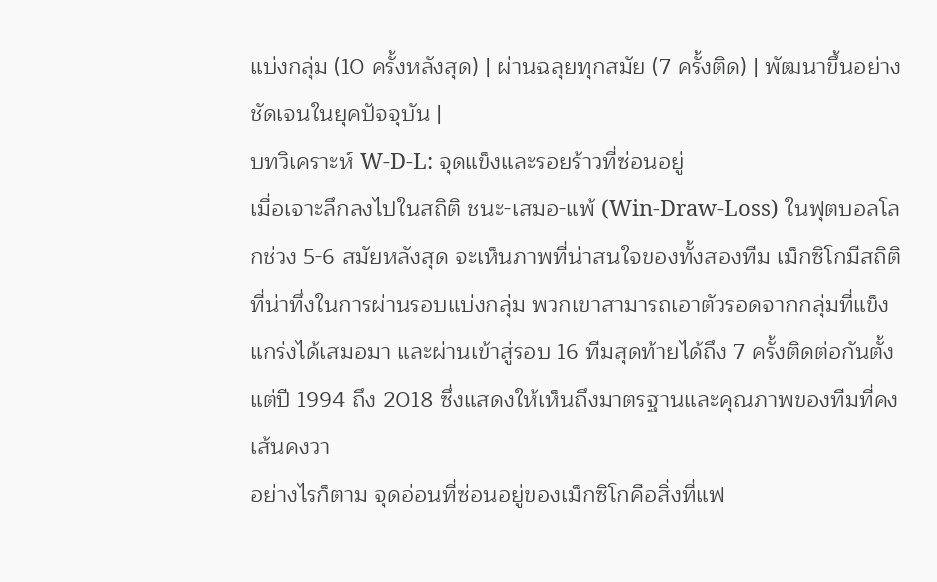แบ่งกลุ่ม (10 ครั้งหลังสุด) | ผ่านฉลุยทุกสมัย (7 ครั้งติด) | พัฒนาขึ้นอย่างชัดเจนในยุคปัจจุบัน |
บทวิเคราะห์ W-D-L: จุดแข็งและรอยร้าวที่ซ่อนอยู่
เมื่อเจาะลึกลงไปในสถิติ ชนะ-เสมอ-แพ้ (Win-Draw-Loss) ในฟุตบอลโลกช่วง 5-6 สมัยหลังสุด จะเห็นภาพที่น่าสนใจของทั้งสองทีม เม็กซิโกมีสถิติที่น่าทึ่งในการผ่านรอบแบ่งกลุ่ม พวกเขาสามารถเอาตัวรอดจากกลุ่มที่แข็งแกร่งได้เสมอมา และผ่านเข้าสู่รอบ 16 ทีมสุดท้ายได้ถึง 7 ครั้งติดต่อกันตั้งแต่ปี 1994 ถึง 2018 ซึ่งแสดงให้เห็นถึงมาตรฐานและคุณภาพของทีมที่คงเส้นคงวา
อย่างไรก็ตาม จุดอ่อนที่ซ่อนอยู่ของเม็กซิโกคือสิ่งที่แฟ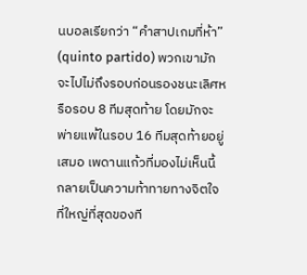นบอลเรียกว่า “คำสาปเกมที่ห้า” (quinto partido) พวกเขามักจะไปไม่ถึงรอบก่อนรองชนะเลิศหรือรอบ 8 ทีมสุดท้าย โดยมักจะพ่ายแพ้ในรอบ 16 ทีมสุดท้ายอยู่เสมอ เพดานแก้วที่มองไม่เห็นนี้ กลายเป็นความท้าทายทางจิตใจที่ใหญ่ที่สุดของที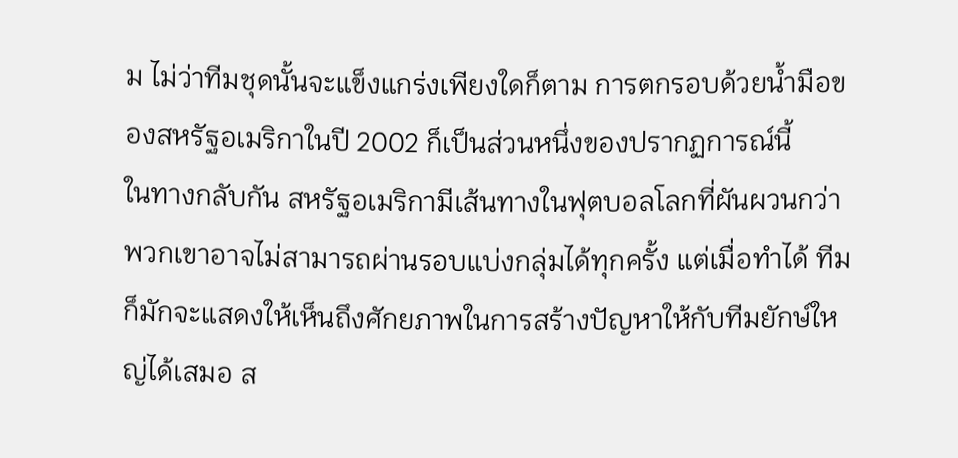ม ไม่ว่าทีมชุดนั้นจะแข็งแกร่งเพียงใดก็ตาม การตกรอบด้วยน้ำมือของสหรัฐอเมริกาในปี 2002 ก็เป็นส่วนหนึ่งของปรากฏการณ์นี้
ในทางกลับกัน สหรัฐอเมริกามีเส้นทางในฟุตบอลโลกที่ผันผวนกว่า พวกเขาอาจไม่สามารถผ่านรอบแบ่งกลุ่มได้ทุกครั้ง แต่เมื่อทำได้ ทีมก็มักจะแสดงให้เห็นถึงศักยภาพในการสร้างปัญหาให้กับทีมยักษ์ใหญ่ได้เสมอ ส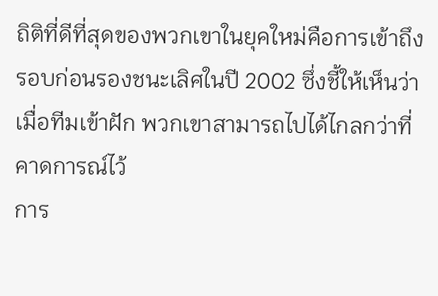ถิติที่ดีที่สุดของพวกเขาในยุคใหม่คือการเข้าถึงรอบก่อนรองชนะเลิศในปี 2002 ซึ่งชี้ให้เห็นว่าเมื่อทีมเข้าฝัก พวกเขาสามารถไปได้ไกลกว่าที่คาดการณ์ไว้
การ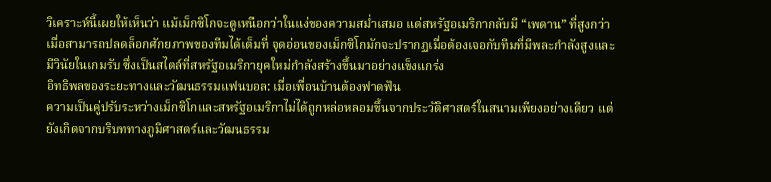วิเคราะห์นี้เผยให้เห็นว่า แม้เม็กซิโกจะดูเหนือกว่าในแง่ของความสม่ำเสมอ แต่สหรัฐอเมริกากลับมี “เพดาน” ที่สูงกว่าเมื่อสามารถปลดล็อกศักยภาพของทีมได้เต็มที่ จุดอ่อนของเม็กซิโกมักจะปรากฏเมื่อต้องเจอกับทีมที่มีพละกำลังสูงและมีวินัยในเกมรับ ซึ่งเป็นสไตล์ที่สหรัฐอเมริกายุคใหม่กำลังสร้างขึ้นมาอย่างแข็งแกร่ง
อิทธิพลของระยะทางและวัฒนธรรมแฟนบอล: เมื่อเพื่อนบ้านต้องฟาดฟัน
ความเป็นคู่ปรับระหว่างเม็กซิโกและสหรัฐอเมริกาไม่ได้ถูกหล่อหลอมขึ้นจากประวัติศาสตร์ในสนามเพียงอย่างเดียว แต่ยังเกิดจากบริบททางภูมิศาสตร์และวัฒนธรรม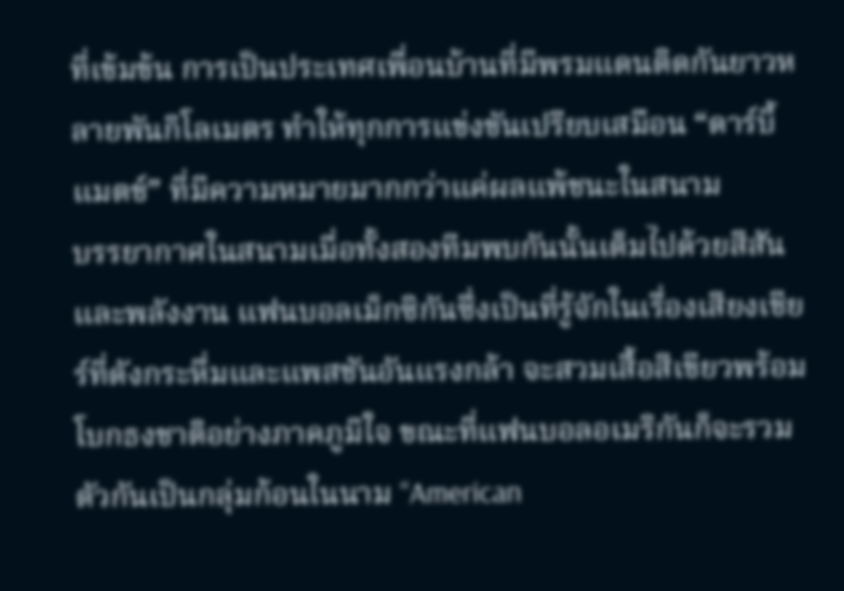ที่เข้มข้น การเป็นประเทศเพื่อนบ้านที่มีพรมแดนติดกันยาวหลายพันกิโลเมตร ทำให้ทุกการแข่งขันเปรียบเสมือน “ดาร์บี้แมตช์” ที่มีความหมายมากกว่าแค่ผลแพ้ชนะในสนาม
บรรยากาศในสนามเมื่อทั้งสองทีมพบกันนั้นเต็มไปด้วยสีสันและพลังงาน แฟนบอลเม็กซิกันซึ่งเป็นที่รู้จักในเรื่องเสียงเชียร์ที่ดังกระหึ่มและแพสชันอันแรงกล้า จะสวมเสื้อสีเขียวพร้อมโบกธงชาติอย่างภาคภูมิใจ ขณะที่แฟนบอลอเมริกันก็จะรวมตัวกันเป็นกลุ่มก้อนในนาม “American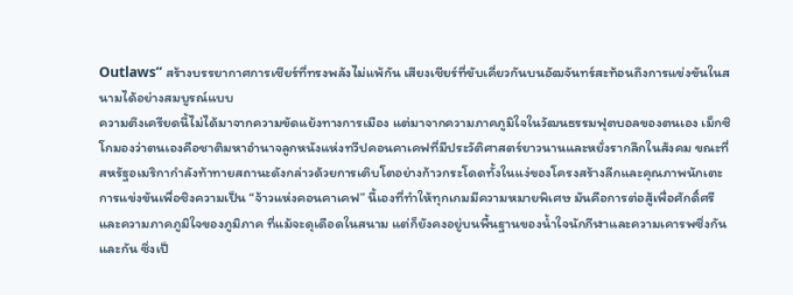Outlaws” สร้างบรรยากาศการเชียร์ที่ทรงพลังไม่แพ้กัน เสียงเชียร์ที่ขับเคี่ยวกันบนอัฒจันทร์สะท้อนถึงการแข่งขันในสนามได้อย่างสมบูรณ์แบบ
ความตึงเครียดนี้ไม่ได้มาจากความขัดแย้งทางการเมือง แต่มาจากความภาคภูมิใจในวัฒนธรรมฟุตบอลของตนเอง เม็กซิโกมองว่าตนเองคือชาติมหาอำนาจลูกหนังแห่งทวีปคอนคาเคฟที่มีประวัติศาสตร์ยาวนานและหยั่งรากลึกในสังคม ขณะที่สหรัฐอเมริกากำลังท้าทายสถานะดังกล่าวด้วยการเติบโตอย่างก้าวกระโดดทั้งในแง่ของโครงสร้างลีกและคุณภาพนักเตะ
การแข่งขันเพื่อชิงความเป็น “จ้าวแห่งคอนคาเคฟ” นี้เองที่ทำให้ทุกเกมมีความหมายพิเศษ มันคือการต่อสู้เพื่อศักดิ์ศรีและความภาคภูมิใจของภูมิภาค ที่แม้จะดุเดือดในสนาม แต่ก็ยังคงอยู่บนพื้นฐานของน้ำใจนักกีฬาและความเคารพซึ่งกันและกัน ซึ่งเป็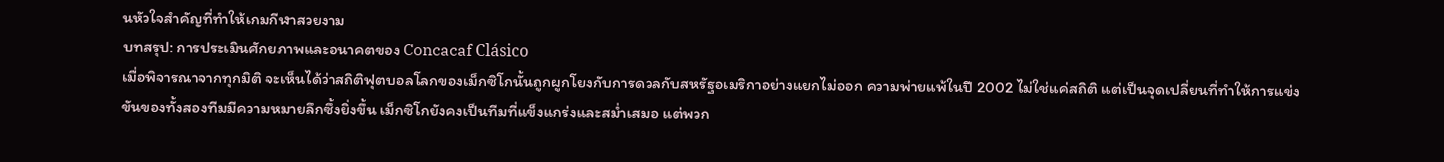นหัวใจสำคัญที่ทำให้เกมกีฬาสวยงาม
บทสรุป: การประเมินศักยภาพและอนาคตของ Concacaf Clásico
เมื่อพิจารณาจากทุกมิติ จะเห็นได้ว่าสถิติฟุตบอลโลกของเม็กซิโกนั้นถูกผูกโยงกับการดวลกับสหรัฐอเมริกาอย่างแยกไม่ออก ความพ่ายแพ้ในปี 2002 ไม่ใช่แค่สถิติ แต่เป็นจุดเปลี่ยนที่ทำให้การแข่งขันของทั้งสองทีมมีความหมายลึกซึ้งยิ่งขึ้น เม็กซิโกยังคงเป็นทีมที่แข็งแกร่งและสม่ำเสมอ แต่พวก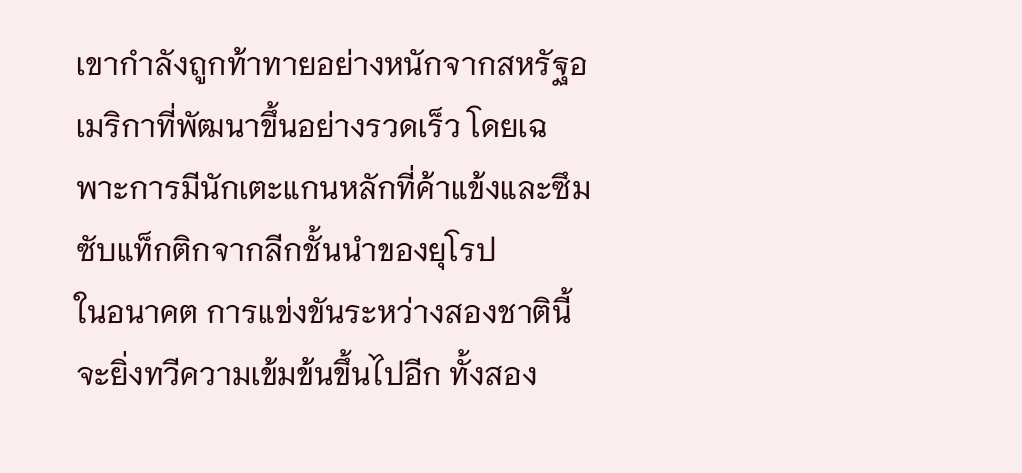เขากำลังถูกท้าทายอย่างหนักจากสหรัฐอเมริกาที่พัฒนาขึ้นอย่างรวดเร็ว โดยเฉพาะการมีนักเตะแกนหลักที่ค้าแข้งและซึมซับแท็กติกจากลีกชั้นนำของยุโรป
ในอนาคต การแข่งขันระหว่างสองชาตินี้จะยิ่งทวีความเข้มข้นขึ้นไปอีก ทั้งสอง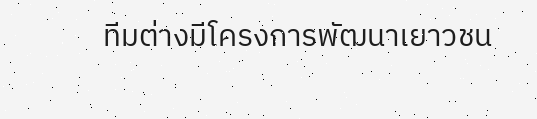ทีมต่างมีโครงการพัฒนาเยาวชน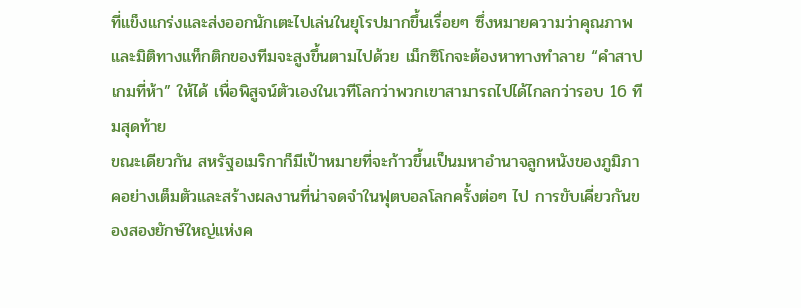ที่แข็งแกร่งและส่งออกนักเตะไปเล่นในยุโรปมากขึ้นเรื่อยๆ ซึ่งหมายความว่าคุณภาพและมิติทางแท็กติกของทีมจะสูงขึ้นตามไปด้วย เม็กซิโกจะต้องหาทางทำลาย “คำสาปเกมที่ห้า” ให้ได้ เพื่อพิสูจน์ตัวเองในเวทีโลกว่าพวกเขาสามารถไปได้ไกลกว่ารอบ 16 ทีมสุดท้าย
ขณะเดียวกัน สหรัฐอเมริกาก็มีเป้าหมายที่จะก้าวขึ้นเป็นมหาอำนาจลูกหนังของภูมิภาคอย่างเต็มตัวและสร้างผลงานที่น่าจดจำในฟุตบอลโลกครั้งต่อๆ ไป การขับเคี่ยวกันของสองยักษ์ใหญ่แห่งค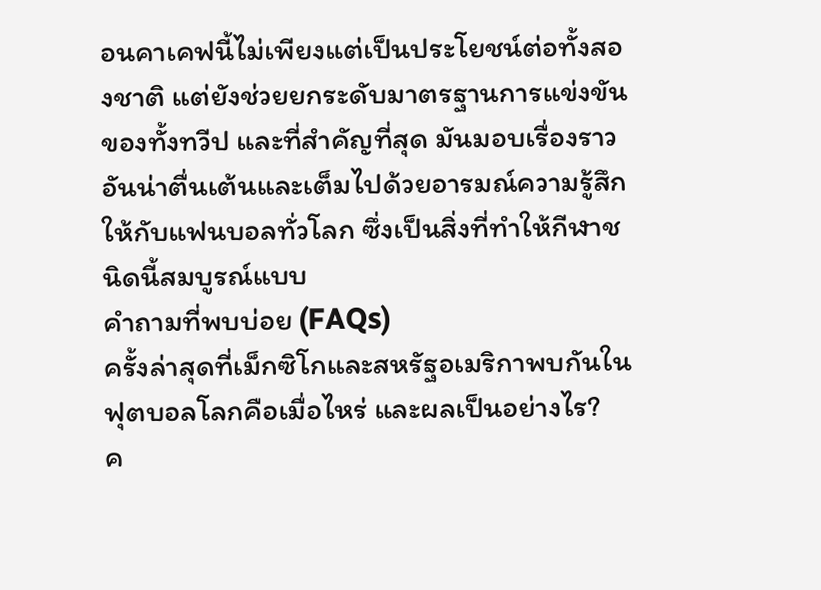อนคาเคฟนี้ไม่เพียงแต่เป็นประโยชน์ต่อทั้งสองชาติ แต่ยังช่วยยกระดับมาตรฐานการแข่งขันของทั้งทวีป และที่สำคัญที่สุด มันมอบเรื่องราวอันน่าตื่นเต้นและเต็มไปด้วยอารมณ์ความรู้สึกให้กับแฟนบอลทั่วโลก ซึ่งเป็นสิ่งที่ทำให้กีฬาชนิดนี้สมบูรณ์แบบ
คำถามที่พบบ่อย (FAQs)
ครั้งล่าสุดที่เม็กซิโกและสหรัฐอเมริกาพบกันในฟุตบอลโลกคือเมื่อไหร่ และผลเป็นอย่างไร?
ค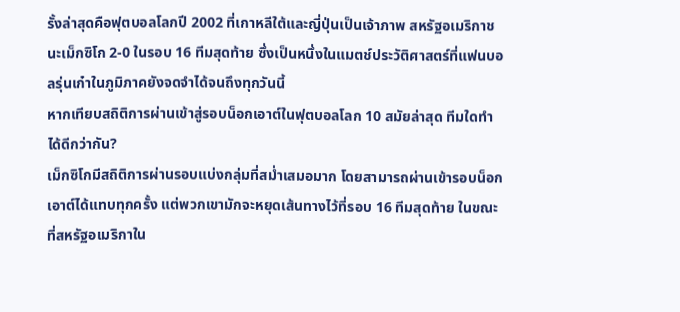รั้งล่าสุดคือฟุตบอลโลกปี 2002 ที่เกาหลีใต้และญี่ปุ่นเป็นเจ้าภาพ สหรัฐอเมริกาชนะเม็กซิโก 2-0 ในรอบ 16 ทีมสุดท้าย ซึ่งเป็นหนึ่งในแมตช์ประวัติศาสตร์ที่แฟนบอลรุ่นเก๋าในภูมิภาคยังจดจำได้จนถึงทุกวันนี้
หากเทียบสถิติการผ่านเข้าสู่รอบน็อกเอาต์ในฟุตบอลโลก 10 สมัยล่าสุด ทีมใดทำได้ดีกว่ากัน?
เม็กซิโกมีสถิติการผ่านรอบแบ่งกลุ่มที่สม่ำเสมอมาก โดยสามารถผ่านเข้ารอบน็อกเอาต์ได้แทบทุกครั้ง แต่พวกเขามักจะหยุดเส้นทางไว้ที่รอบ 16 ทีมสุดท้าย ในขณะที่สหรัฐอเมริกาใน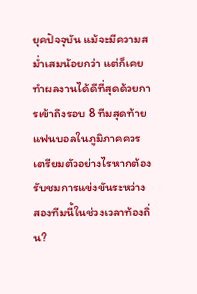ยุคปัจจุบัน แม้จะมีความสม่ำเสมน้อยกว่า แต่ก็เคยทำผลงานได้ดีที่สุดด้วยการเข้าถึงรอบ 8 ทีมสุดท้าย
แฟนบอลในภูมิภาคควรเตรียมตัวอย่างไรหากต้องรับชมการแข่งขันระหว่างสองทีมนี้ในช่วงเวลาท้องถิ่น?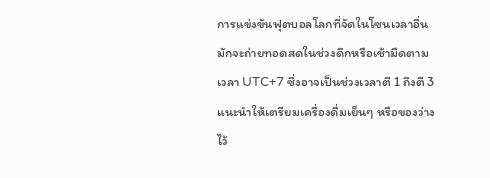การแข่งขันฟุตบอลโลกที่จัดในโซนเวลาอื่นมักจะถ่ายทอดสดในช่วงดึกหรือเช้ามืดตามเวลา UTC+7 ซึ่งอาจเป็นช่วงเวลาตี 1 ถึงตี 3 แนะนำให้เตรียมเครื่องดื่มเย็นๆ หรือของว่างไว้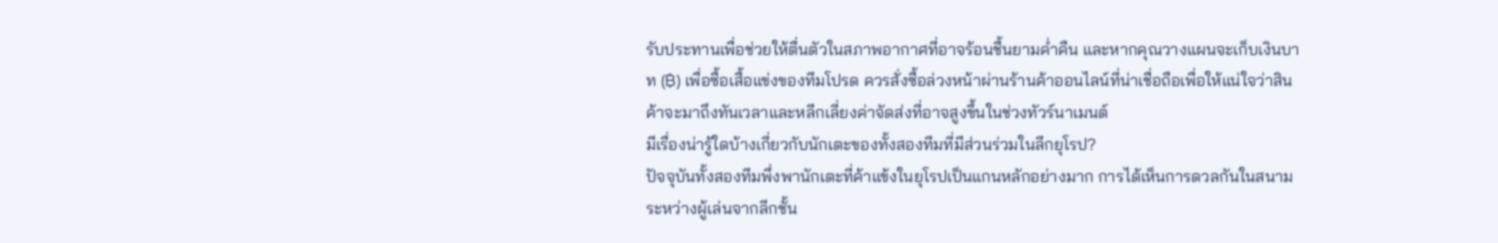รับประทานเพื่อช่วยให้ตื่นตัวในสภาพอากาศที่อาจร้อนชื้นยามค่ำคืน และหากคุณวางแผนจะเก็บเงินบาท (฿) เพื่อซื้อเสื้อแข่งของทีมโปรด ควรสั่งซื้อล่วงหน้าผ่านร้านค้าออนไลน์ที่น่าเชื่อถือเพื่อให้แน่ใจว่าสินค้าจะมาถึงทันเวลาและหลีกเลี่ยงค่าจัดส่งที่อาจสูงขึ้นในช่วงทัวร์นาเมนต์
มีเรื่องน่ารู้ใดบ้างเกี่ยวกับนักเตะของทั้งสองทีมที่มีส่วนร่วมในลีกยุโรป?
ปัจจุบันทั้งสองทีมพึ่งพานักเตะที่ค้าแข้งในยุโรปเป็นแกนหลักอย่างมาก การได้เห็นการดวลกันในสนามระหว่างผู้เล่นจากลีกชั้น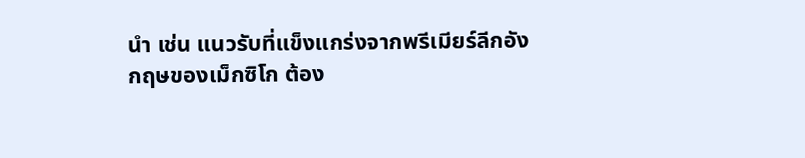นำ เช่น แนวรับที่แข็งแกร่งจากพรีเมียร์ลีกอังกฤษของเม็กซิโก ต้อง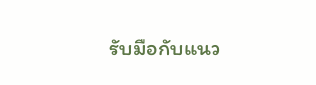รับมือกับแนว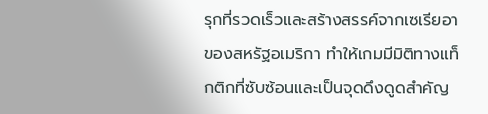รุกที่รวดเร็วและสร้างสรรค์จากเซเรียอาของสหรัฐอเมริกา ทำให้เกมมีมิติทางแท็กติกที่ซับซ้อนและเป็นจุดดึงดูดสำคัญ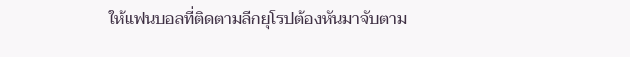ให้แฟนบอลที่ติดตามลีกยุโรปต้องหันมาจับตาม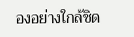องอย่างใกล้ชิด